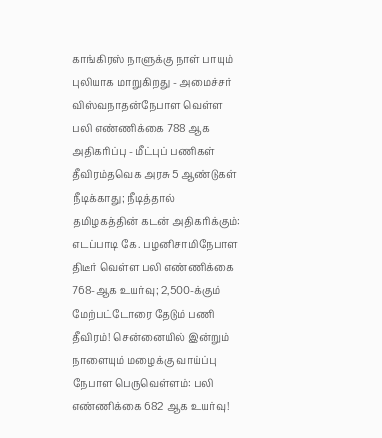காங்கிரஸ் நாளுக்கு நாள் பாயும் புலியாக மாறுகிறது - அமைச்சர் விஸ்வநாதன்நேபாள வெள்ள பலி எண்ணிக்கை 788 ஆக அதிகரிப்பு - மீட்புப் பணிகள் தீவிரம்தவெக அரசு 5 ஆண்டுகள் நீடிக்காது; நீடித்தால் தமிழகத்தின் கடன் அதிகரிக்கும்: எடப்பாடி கே. பழனிசாமிநேபாள திடீர் வெள்ள பலி எண்ணிக்கை 768-ஆக உயர்வு; 2,500-க்கும் மேற்பட்டோரை தேடும் பணி தீவிரம்! சென்னையில் இன்றும் நாளையும் மழைக்கு வாய்ப்பு நேபாள பெருவெள்ளம்: பலி எண்ணிக்கை 682 ஆக உயர்வு!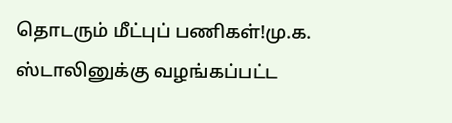தொடரும் மீட்புப் பணிகள்!மு.க. ஸ்டாலினுக்கு வழங்கப்பட்ட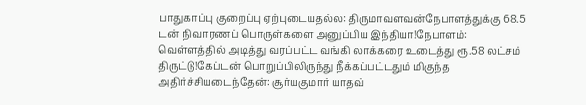பாதுகாப்பு குறைப்பு ஏற்புடையதல்ல: திருமாவளவன்நேபாளத்துக்கு 68.5 டன் நிவாரணப் பொருள்களை அனுப்பிய இந்தியா!நேபாளம்: வெள்ளத்தில் அடித்து வரப்பட்ட வங்கி லாக்கரை உடைத்து ரூ.58 லட்சம் திருட்டு!கேப்டன் பொறுப்பிலிருந்து நீக்கப்பட்டதும் மிகுந்த அதிர்ச்சியடைந்தேன்: சூர்யகுமார் யாதவ்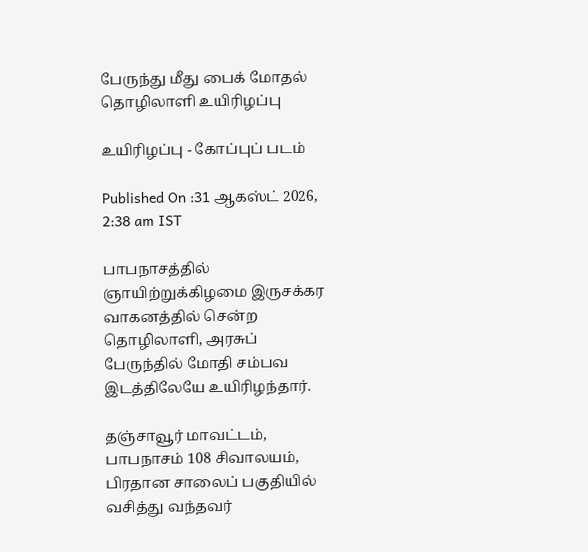பேருந்து மீது பைக் மோதல் தொழிலாளி உயிரிழப்பு

உயிரிழப்பு - கோப்புப் படம்

Published On :31 ஆகஸ்ட் 2026, 2:38 am IST

பாபநாசத்தில் ஞாயிற்றுக்கிழமை இருசக்கர வாகனத்தில் சென்ற தொழிலாளி, அரசுப் பேருந்தில் மோதி சம்பவ இடத்திலேயே உயிரிழந்தார்.

தஞ்சாவூர் மாவட்டம், பாபநாசம் 108 சிவாலயம், பிரதான சாலைப் பகுதியில் வசித்து வந்தவர்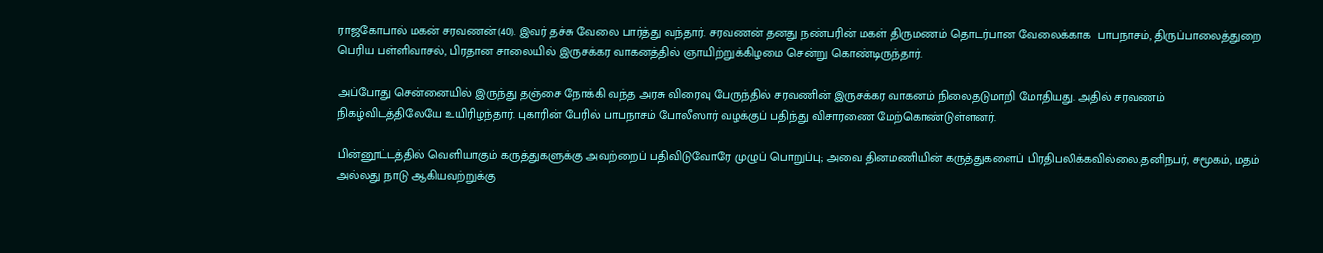ராஜகோபால் மகன் சரவணன்(40). இவர் தச்சு வேலை பார்த்து வந்தார். சரவணன் தனது நண்பரின் மகள் திருமணம் தொடர்பான வேலைக்காக  பாபநாசம், திருப்பாலைத்துறை பெரிய பள்ளிவாசல், பிரதான சாலையில் இருசக்கர வாகனத்தில் ஞாயிற்றுக்கிழமை சென்று கொண்டிருந்தார்.

அப்போது சென்னையில் இருந்து தஞ்சை நோக்கி வந்த அரசு விரைவு பேருந்தில் சரவணின் இருசக்கர வாகனம் நிலைதடுமாறி மோதியது. அதில் சரவணம் நிகழ்விடத்திலேயே உயிரிழந்தார். புகாரின் பேரில் பாபநாசம் போலீஸார் வழக்குப் பதிந்து விசாரணை மேற்கொண்டுள்ளனர்.

பின்னூட்டத்தில் வெளியாகும் கருத்துகளுக்கு அவற்றைப் பதிவிடுவோரே முழுப் பொறுப்பு; அவை தினமணியின் கருத்துகளைப் பிரதிபலிக்கவில்லை.தனிநபர், சமூகம், மதம் அல்லது நாடு ஆகியவற்றுக்கு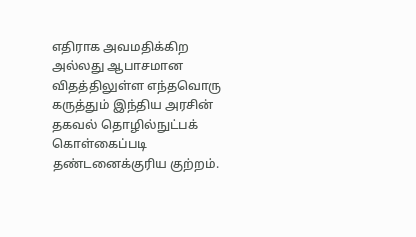எதிராக அவமதிக்கிற அல்லது ஆபாசமான விதத்திலுள்ள எந்தவொரு கருத்தும் இந்திய அரசின் தகவல் தொழில்நுட்பக் கொள்கைப்படி தண்டனைக்குரிய குற்றம்.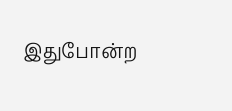இதுபோன்ற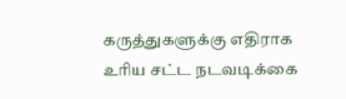கருத்துகளுக்கு எதிராக உரிய சட்ட நடவடிக்கை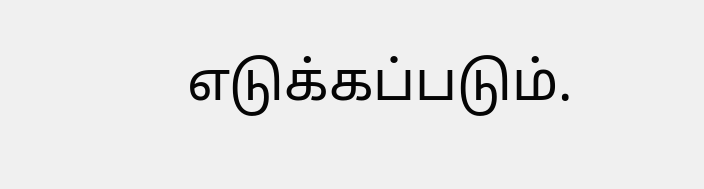எடுக்கப்படும்.